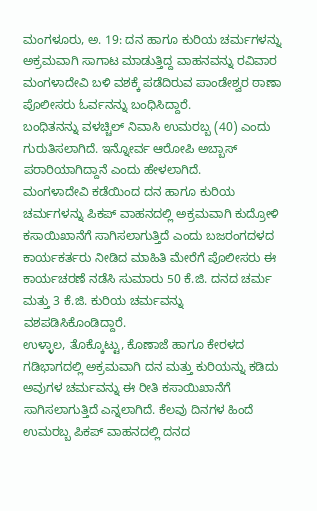ಮಂಗಳೂರು, ಅ. 19: ದನ ಹಾಗೂ ಕುರಿಯ ಚರ್ಮಗಳನ್ನು ಅಕ್ರಮವಾಗಿ ಸಾಗಾಟ ಮಾಡುತ್ತಿದ್ದ ವಾಹನವನ್ನು ರವಿವಾರ ಮಂಗಳಾದೇವಿ ಬಳಿ ವಶಕ್ಕೆ ಪಡೆದಿರುವ ಪಾಂಡೇಶ್ವರ ಠಾಣಾ ಪೊಲೀಸರು ಓರ್ವನನ್ನು ಬಂಧಿಸಿದ್ದಾರೆ.
ಬಂಧಿತನನ್ನು ವಳಚ್ಚಿಲ್ ನಿವಾಸಿ ಉಮರಬ್ಬ (40) ಎಂದು ಗುರುತಿಸಲಾಗಿದೆ. ಇನ್ನೋರ್ವ ಆರೋಪಿ ಅಬ್ಬಾಸ್ ಪರಾರಿಯಾಗಿದ್ದಾನೆ ಎಂದು ಹೇಳಲಾಗಿದೆ.
ಮಂಗಳಾದೇವಿ ಕಡೆಯಿಂದ ದನ ಹಾಗೂ ಕುರಿಯ ಚರ್ಮಗಳನ್ನು ಪಿಕಪ್ ವಾಹನದಲ್ಲಿ ಅಕ್ರಮವಾಗಿ ಕುದ್ರೋಳಿ ಕಸಾಯಿಖಾನೆಗೆ ಸಾಗಿಸಲಾಗುತ್ತಿದೆ ಎಂದು ಬಜರಂಗದಳದ ಕಾರ್ಯಕರ್ತರು ನೀಡಿದ ಮಾಹಿತಿ ಮೇರೆಗೆ ಪೊಲೀಸರು ಈ ಕಾರ್ಯಚರಣೆ ನಡೆಸಿ ಸುಮಾರು 50 ಕೆ.ಜಿ. ದನದ ಚರ್ಮ ಮತ್ತು 3 ಕೆ.ಜಿ. ಕುರಿಯ ಚರ್ಮವನ್ನು ವಶಪಡಿಸಿಕೊಂಡಿದ್ದಾರೆ.
ಉಳ್ಳಾಲ, ತೊಕ್ಕೊಟ್ಟು, ಕೊಣಾಜೆ ಹಾಗೂ ಕೇರಳದ ಗಡಿಭಾಗದಲ್ಲಿ ಅಕ್ರಮವಾಗಿ ದನ ಮತ್ತು ಕುರಿಯನ್ನು ಕಡಿದು ಅವುಗಳ ಚರ್ಮವನ್ನು ಈ ರೀತಿ ಕಸಾಯಿಖಾನೆಗೆ ಸಾಗಿಸಲಾಗುತ್ತಿದೆ ಎನ್ನಲಾಗಿದೆ. ಕೆಲವು ದಿನಗಳ ಹಿಂದೆ ಉಮರಬ್ಬ ಪಿಕಪ್ ವಾಹನದಲ್ಲಿ ದನದ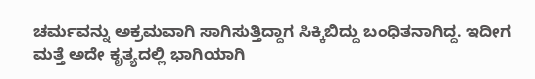ಚರ್ಮವನ್ನು ಅಕ್ರಮವಾಗಿ ಸಾಗಿಸುತ್ತಿದ್ದಾಗ ಸಿಕ್ಕಿಬಿದ್ದು ಬಂಧಿತನಾಗಿದ್ದ. ಇದೀಗ ಮತ್ತೆ ಅದೇ ಕೃತ್ಯದಲ್ಲಿ ಭಾಗಿಯಾಗಿ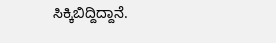ಸಿಕ್ಕಿಬಿದ್ದಿದ್ದಾನೆ.